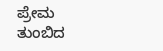ಪ್ರೇಮ ತುಂಬಿದ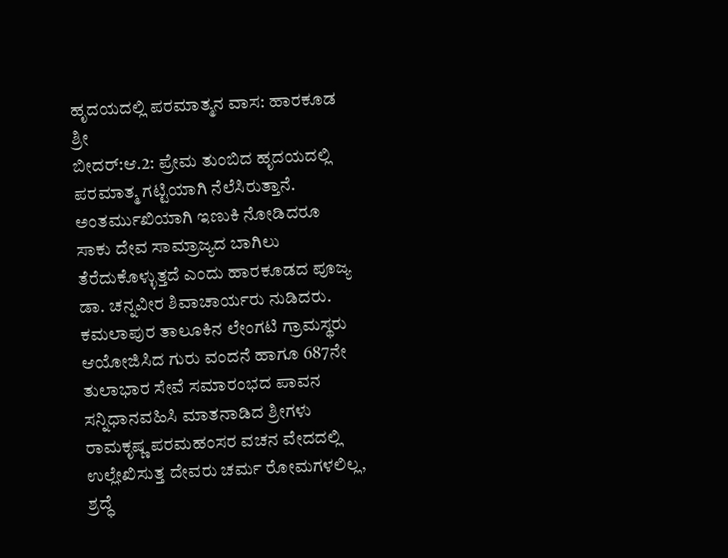ಹೃದಯದಲ್ಲಿ ಪರಮಾತ್ಮನ ವಾಸ: ಹಾರಕೂಡ ಶ್ರೀ
ಬೀದರ್:ಆ.2: ಪ್ರೇಮ ತುಂಬಿದ ಹೃದಯದಲ್ಲಿ ಪರಮಾತ್ಮ ಗಟ್ಟಿಯಾಗಿ ನೆಲೆಸಿರುತ್ತಾನೆ.
ಅಂತರ್ಮುಖಿಯಾಗಿ ಇಣುಕಿ ನೋಡಿದರೂ ಸಾಕು ದೇವ ಸಾಮ್ರಾಜ್ಯದ ಬಾಗಿಲು ತೆರೆದುಕೊಳ್ಳುತ್ತದೆ ಎಂದು ಹಾರಕೂಡದ ಪೂಜ್ಯ ಡಾ. ಚನ್ನವೀರ ಶಿವಾಚಾರ್ಯರು ನುಡಿದರು.
ಕಮಲಾಪುರ ತಾಲೂಕಿನ ಲೇಂಗಟಿ ಗ್ರಾಮಸ್ಥರು ಆಯೋಜಿಸಿದ ಗುರು ವಂದನೆ ಹಾಗೂ 687ನೇ ತುಲಾಭಾರ ಸೇವೆ ಸಮಾರಂಭದ ಪಾವನ ಸನ್ನಿಧಾನವಹಿಸಿ ಮಾತನಾಡಿದ ಶ್ರೀಗಳು ರಾಮಕೃಷ್ಣ ಪರಮಹಂಸರ ವಚನ ವೇದದಲ್ಲಿ ಉಲ್ಲೇಖಿಸುತ್ತ ದೇವರು ಚರ್ಮ ರೋಮಗಳಲಿಲ್ಲ, ಶ್ರದ್ಧೆ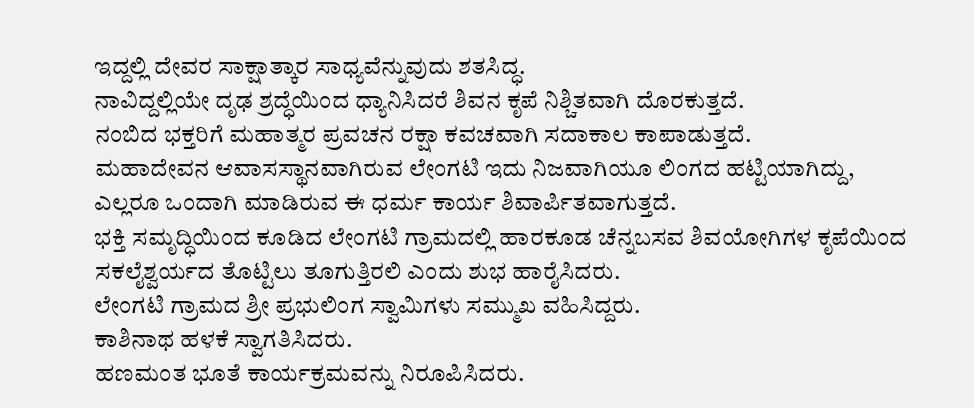ಇದ್ದಲ್ಲಿ ದೇವರ ಸಾಕ್ಷಾತ್ಕಾರ ಸಾಧ್ಯವೆನ್ನುವುದು ಶತಸಿದ್ಧ.
ನಾವಿದ್ದಲ್ಲಿಯೇ ದೃಢ ಶ್ರದ್ಧೆಯಿಂದ ಧ್ಯಾನಿಸಿದರೆ ಶಿವನ ಕೃಪೆ ನಿಶ್ಚಿತವಾಗಿ ದೊರಕುತ್ತದೆ.
ನಂಬಿದ ಭಕ್ತರಿಗೆ ಮಹಾತ್ಮರ ಪ್ರವಚನ ರಕ್ಷಾ ಕವಚವಾಗಿ ಸದಾಕಾಲ ಕಾಪಾಡುತ್ತದೆ.
ಮಹಾದೇವನ ಆವಾಸಸ್ಥಾನವಾಗಿರುವ ಲೇಂಗಟಿ ಇದು ನಿಜವಾಗಿಯೂ ಲಿಂಗದ ಹಟ್ಟಿಯಾಗಿದ್ದು, ಎಲ್ಲರೂ ಒಂದಾಗಿ ಮಾಡಿರುವ ಈ ಧರ್ಮ ಕಾರ್ಯ ಶಿವಾರ್ಪಿತವಾಗುತ್ತದೆ.
ಭಕ್ತಿ ಸಮೃದ್ಧಿಯಿಂದ ಕೂಡಿದ ಲೇಂಗಟಿ ಗ್ರಾಮದಲ್ಲಿ ಹಾರಕೂಡ ಚೆನ್ನಬಸವ ಶಿವಯೋಗಿಗಳ ಕೃಪೆಯಿಂದ ಸಕಲೈಶ್ವರ್ಯದ ತೊಟ್ಟಿಲು ತೂಗುತ್ತಿರಲಿ ಎಂದು ಶುಭ ಹಾರೈಸಿದರು.
ಲೇಂಗಟಿ ಗ್ರಾಮದ ಶ್ರೀ ಪ್ರಭುಲಿಂಗ ಸ್ವಾಮಿಗಳು ಸಮ್ಮುಖ ವಹಿಸಿದ್ದರು.
ಕಾಶಿನಾಥ ಹಳಕೆ ಸ್ವಾಗತಿಸಿದರು.
ಹಣಮಂತ ಭೂತೆ ಕಾರ್ಯಕ್ರಮವನ್ನು ನಿರೂಪಿಸಿದರು.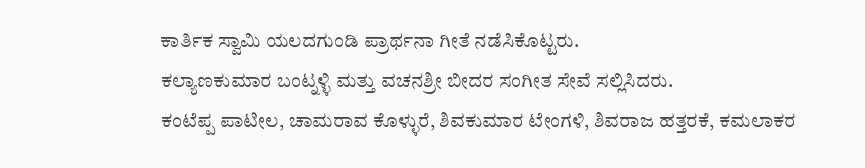ಕಾರ್ತಿಕ ಸ್ವಾಮಿ ಯಲದಗುಂಡಿ ಪ್ರಾರ್ಥನಾ ಗೀತೆ ನಡೆಸಿಕೊಟ್ಟರು.
ಕಲ್ಯಾಣಕುಮಾರ ಬಂಟ್ನಳ್ಳಿ ಮತ್ತು ವಚನಶ್ರೀ ಬೀದರ ಸಂಗೀತ ಸೇವೆ ಸಲ್ಲಿಸಿದರು.
ಕಂಟೆಪ್ಪ ಪಾಟೀಲ, ಚಾಮರಾವ ಕೊಳ್ಳುರೆ, ಶಿವಕುಮಾರ ಟೇಂಗಳಿ, ಶಿವರಾಜ ಹತ್ತರಕೆ, ಕಮಲಾಕರ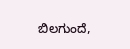ಬಿಲಗುಂದೆ,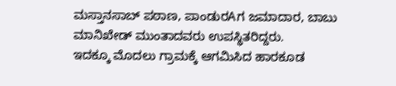ಮಸ್ತಾನಸಾಬ್ ಪಠಾಣ, ಪಾಂಡುರAಗ ಜಮಾದಾರ, ಬಾಬು ಮಾನಿಖೇಡ್ ಮುಂತಾದವರು ಉಪಸ್ಥಿತರಿದ್ದರು.
ಇದಕ್ಕೂ ಮೊದಲು ಗ್ರಾಮಕ್ಕೆ ಆಗಮಿಸಿದ ಹಾರಕೂಡ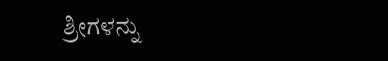ಶ್ರೀಗಳನ್ನು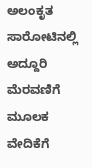ಅಲಂಕೃತ ಸಾರೋಟಿನಲ್ಲಿ ಅದ್ದೂರಿ ಮೆರವಣಿಗೆ ಮೂಲಕ ವೇದಿಕೆಗೆ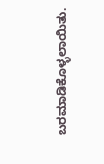ಬರಮಾಡಿಕೊಳ್ಳಲಾಯಿತು.